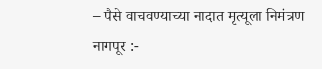– पैसे वाचवण्याच्या नादात मृत्यूला निमंत्रण
नागपूर :-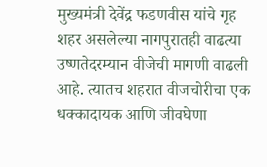मुख्यमंत्री देवेंद्र फडणवीस यांचे गृह शहर असलेल्या नागपुरातही वाढत्या उष्णतेदरम्यान वीजेची मागणी वाढली आहे. त्यातच शहरात वीजचोरीचा एक धक्कादायक आणि जीवघेणा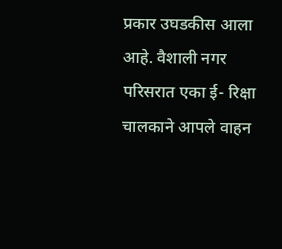प्रकार उघडकीस आला आहे. वैशाली नगर परिसरात एका ई- रिक्षा चालकाने आपले वाहन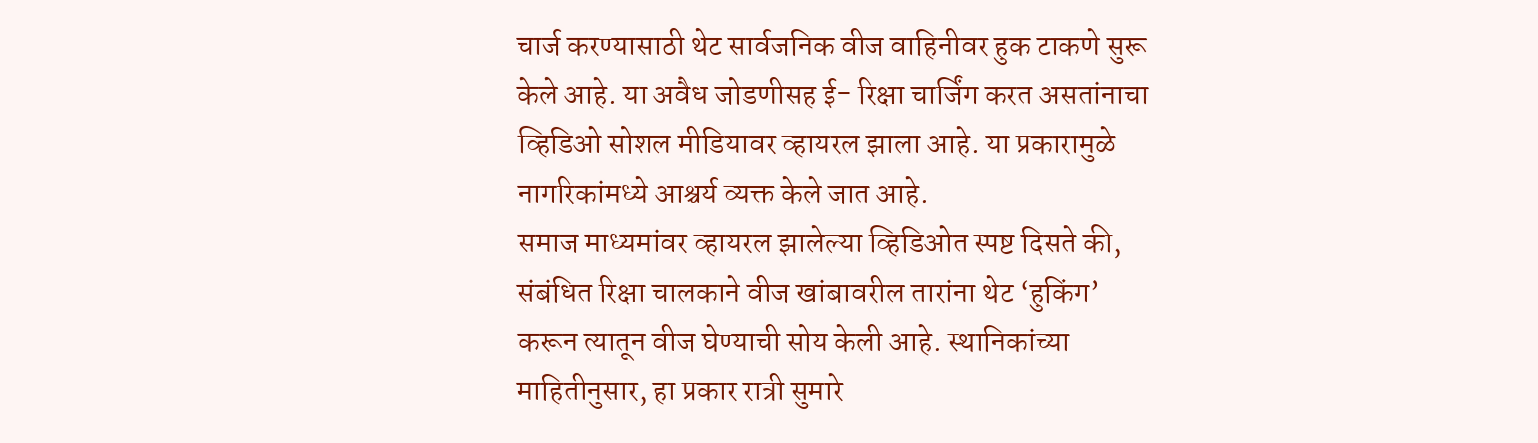चार्ज करण्यासाठी थेट सार्वजनिक वीज वाहिनीवर हुक टाकणे सुरू केले आहे. या अवैध जोडणीसह ई- रिक्षा चार्जिंग करत असतांनाचा व्हिडिओ सोशल मीडियावर व्हायरल झाला आहे. या प्रकारामुळे नागरिकांमध्ये आश्चर्य व्यक्त केले जात आहे.
समाज माध्यमांवर व्हायरल झालेल्या व्हिडिओत स्पष्ट दिसते की, संबंधित रिक्षा चालकाने वीज खांबावरील तारांना थेट ‘हुकिंग’ करून त्यातून वीज घेण्याची सोय केली आहे. स्थानिकांच्या माहितीनुसार, हा प्रकार रात्री सुमारे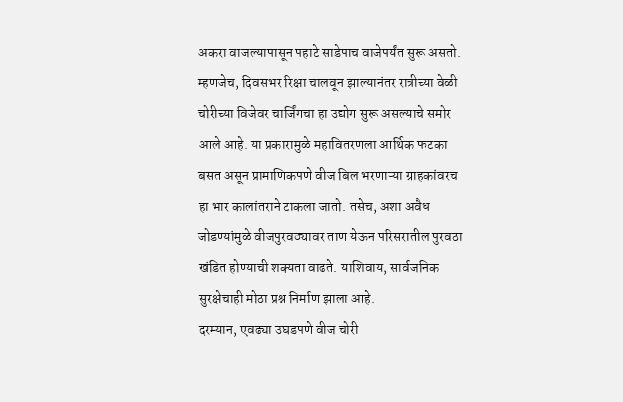अकरा वाजल्यापासून पहाटे साडेपाच वाजेपर्यंत सुरू असतो. म्हणजेच, दिवसभर रिक्षा चालवून झाल्यानंतर रात्रीच्या वेळी चोरीच्या विजेवर चार्जिंगचा हा उद्योग सुरू असल्याचे समोर आले आहे. या प्रकारामुळे महावितरणला आर्थिक फटका बसत असून प्रामाणिकपणे वीज बिल भरणाऱ्या ग्राहकांवरच हा भार कालांतराने टाकला जातो. तसेच, अशा अवैध जोडण्यांमुळे वीजपुरवठ्यावर ताण येऊन परिसरातील पुरवठा खंडित होण्याची शक्यता वाढते. याशिवाय, सार्वजनिक सुरक्षेचाही मोठा प्रश्न निर्माण झाला आहे.
दरम्यान, एवढ्या उघडपणे वीज चोरी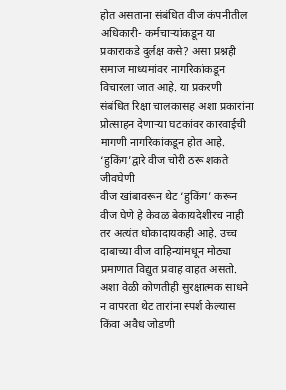होत असताना संबंधित वीज कंपनीतील अधिकारी- कर्मचाऱ्यांकडून या प्रकाराकडे दुर्लक्ष कसे? असा प्रश्नही समाज माध्यमांवर नागरिकांकडून विचारला जात आहे. या प्रकरणी संबंधित रिक्षा चालकासह अशा प्रकारांना प्रोत्साहन देणाऱ्या घटकांवर कारवाईची मागणी नागरिकांकडून होत आहे.
‘हुकिंग’द्वारे वीज चोरी ठरू शकते जीवघेणी
वीज खांबावरून थेट ‘हुकिंग’ करून वीज घेणे हे केवळ बेकायदेशीरच नाही तर अत्यंत धोकादायकही आहे. उच्च दाबाच्या वीज वाहिन्यांमधून मोठ्या प्रमाणात विद्युत प्रवाह वाहत असतो. अशा वेळी कोणतीही सुरक्षात्मक साधने न वापरता थेट तारांना स्पर्श केल्यास किंवा अवैध जोडणी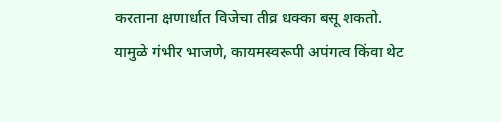करताना क्षणार्धात विजेचा तीव्र धक्का बसू शकतो. यामुळे गंभीर भाजणे, कायमस्वरूपी अपंगत्व किंवा थेट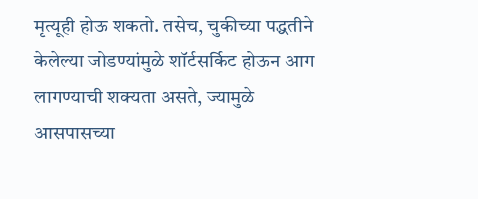मृत्यूही होऊ शकतो. तसेच, चुकीच्या पद्धतीने केलेल्या जोडण्यांमुळे शॉर्टसर्किट होऊन आग लागण्याची शक्यता असते, ज्यामुळे आसपासच्या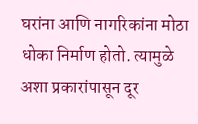घरांना आणि नागरिकांना मोठा धोका निर्माण होतो. त्यामुळे अशा प्रकारांपासून दूर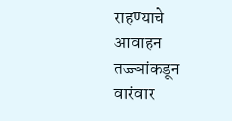राहण्याचे आवाहन तज्ज्ञांकडून वारंवार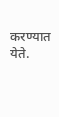करण्यात येते.